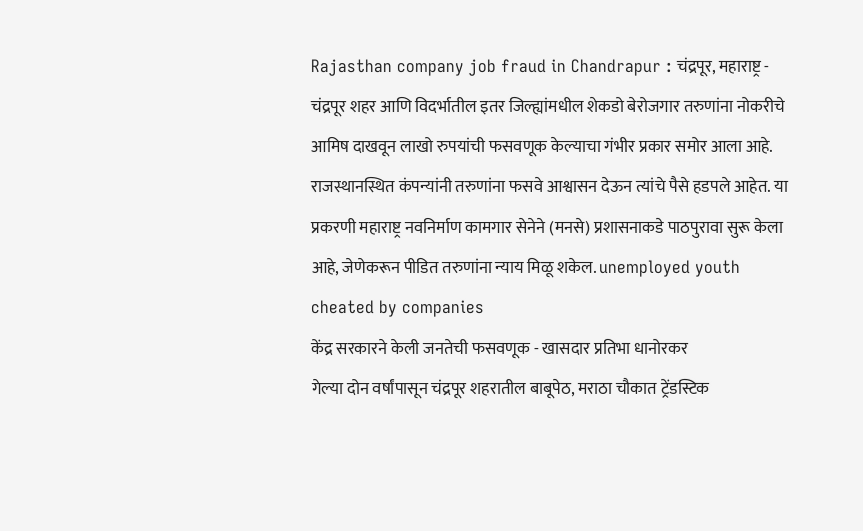Rajasthan company job fraud in Chandrapur : चंद्रपूर, महाराष्ट्र - चंद्रपूर शहर आणि विदर्भातील इतर जिल्ह्यांमधील शेकडो बेरोजगार तरुणांना नोकरीचे आमिष दाखवून लाखो रुपयांची फसवणूक केल्याचा गंभीर प्रकार समोर आला आहे. राजस्थानस्थित कंपन्यांनी तरुणांना फसवे आश्वासन देऊन त्यांचे पैसे हडपले आहेत. या प्रकरणी महाराष्ट्र नवनिर्माण कामगार सेनेने (मनसे) प्रशासनाकडे पाठपुरावा सुरू केला आहे, जेणेकरून पीडित तरुणांना न्याय मिळू शकेल. unemployed youth cheated by companies
केंद्र सरकारने केली जनतेची फसवणूक - खासदार प्रतिभा धानोरकर
गेल्या दोन वर्षांपासून चंद्रपूर शहरातील बाबूपेठ, मराठा चौकात ट्रेंडस्टिक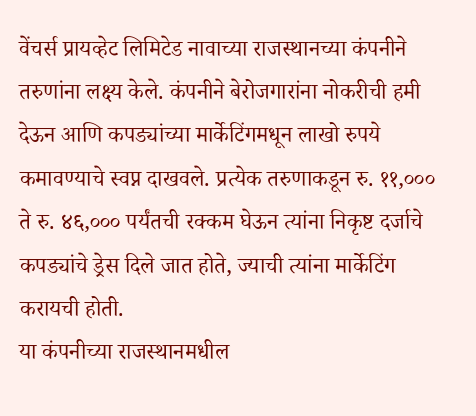वेंचर्स प्रायव्हेट लिमिटेड नावाच्या राजस्थानच्या कंपनीने तरुणांना लक्ष्य केले. कंपनीने बेरोजगारांना नोकरीची हमी देऊन आणि कपड्यांच्या मार्केटिंगमधून लाखो रुपये कमावण्याचे स्वप्न दाखवले. प्रत्येक तरुणाकडून रु. ११,००० ते रु. ४६,००० पर्यंतची रक्कम घेऊन त्यांना निकृष्ट दर्जाचे कपड्यांचे ड्रेस दिले जात होते, ज्याची त्यांना मार्केटिंग करायची होती.
या कंपनीच्या राजस्थानमधील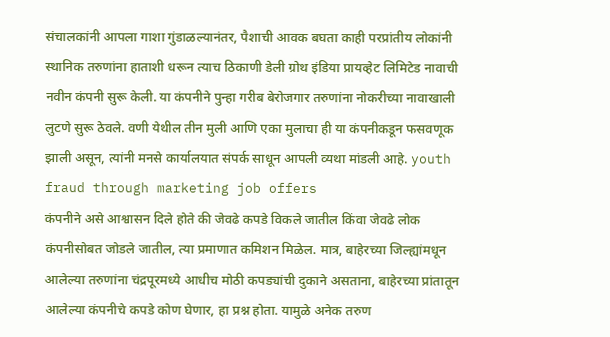संचालकांनी आपला गाशा गुंडाळल्यानंतर, पैशाची आवक बघता काही परप्रांतीय लोकांनी स्थानिक तरुणांना हाताशी धरून त्याच ठिकाणी डेली ग्रोथ इंडिया प्रायव्हेट लिमिटेड नावाची नवीन कंपनी सुरू केली. या कंपनीने पुन्हा गरीब बेरोजगार तरुणांना नोकरीच्या नावाखाली लुटणे सुरू ठेवले. वणी येथील तीन मुली आणि एका मुलाचा ही या कंपनीकडून फसवणूक झाली असून, त्यांनी मनसे कार्यालयात संपर्क साधून आपली व्यथा मांडली आहे. youth fraud through marketing job offers
कंपनीने असे आश्वासन दिले होते की जेवढे कपडे विकले जातील किंवा जेवढे लोक कंपनीसोबत जोडले जातील, त्या प्रमाणात कमिशन मिळेल. मात्र, बाहेरच्या जिल्ह्यांमधून आलेल्या तरुणांना चंद्रपूरमध्ये आधीच मोठी कपड्यांची दुकाने असताना, बाहेरच्या प्रांतातून आलेल्या कंपनीचे कपडे कोण घेणार, हा प्रश्न होता. यामुळे अनेक तरुण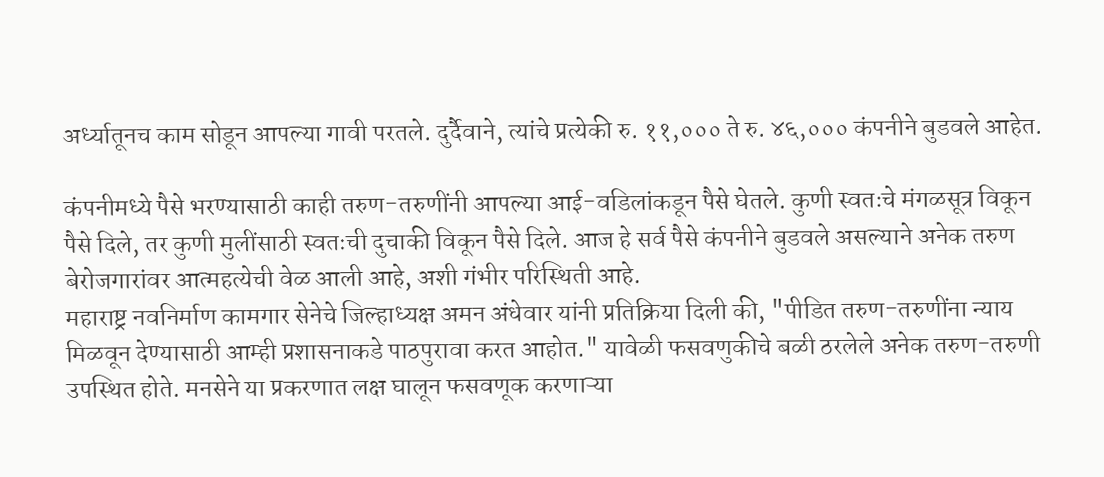अर्ध्यातूनच काम सोडून आपल्या गावी परतले. दुर्दैवाने, त्यांचे प्रत्येकी रु. ११,००० ते रु. ४६,००० कंपनीने बुडवले आहेत.

कंपनीमध्ये पैसे भरण्यासाठी काही तरुण-तरुणींनी आपल्या आई-वडिलांकडून पैसे घेतले. कुणी स्वतःचे मंगळसूत्र विकून पैसे दिले, तर कुणी मुलींसाठी स्वतःची दुचाकी विकून पैसे दिले. आज हे सर्व पैसे कंपनीने बुडवले असल्याने अनेक तरुण बेरोजगारांवर आत्महत्येची वेळ आली आहे, अशी गंभीर परिस्थिती आहे.
महाराष्ट्र नवनिर्माण कामगार सेनेचे जिल्हाध्यक्ष अमन अंधेवार यांनी प्रतिक्रिया दिली की, "पीडित तरुण-तरुणींना न्याय मिळवून देण्यासाठी आम्ही प्रशासनाकडे पाठपुरावा करत आहोत." यावेळी फसवणुकीचे बळी ठरलेले अनेक तरुण-तरुणी उपस्थित होते. मनसेने या प्रकरणात लक्ष घालून फसवणूक करणाऱ्या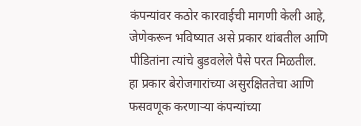कंपन्यांवर कठोर कारवाईची मागणी केली आहे, जेणेकरून भविष्यात असे प्रकार थांबतील आणि पीडितांना त्यांचे बुडवलेले पैसे परत मिळतील.
हा प्रकार बेरोजगारांच्या असुरक्षिततेचा आणि फसवणूक करणाऱ्या कंपन्यांच्या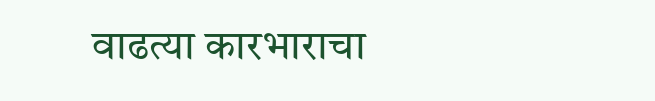वाढत्या कारभाराचा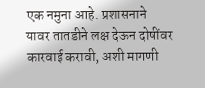एक नमुना आहे. प्रशासनाने यावर तातडीने लक्ष देऊन दोषींवर कारवाई करावी, अशी मागणी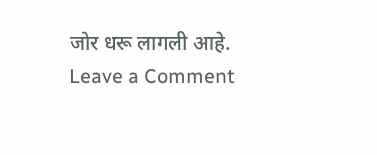जोर धरू लागली आहे.
Leave a Comment